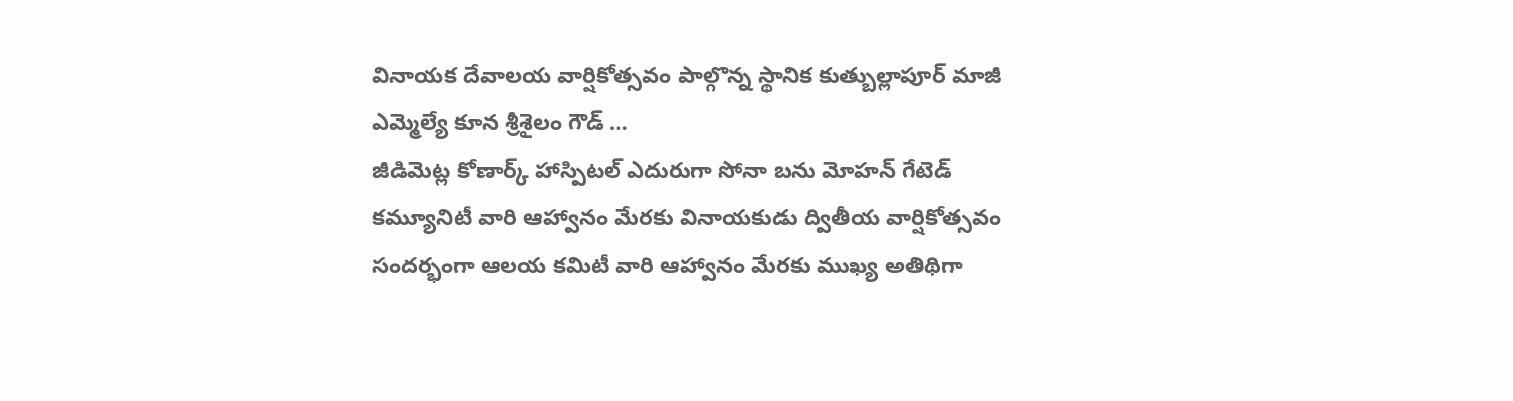వినాయక దేవాలయ వార్షికోత్సవం పాల్గొన్న స్థానిక కుత్బుల్లాపూర్ మాజీ ఎమ్మెల్యే కూన శ్రీశైలం గౌడ్ …
జీడిమెట్ల కోణార్క్ హాస్పిటల్ ఎదురుగా సోనా బను మోహన్ గేటెడ్ కమ్యూనిటీ వారి ఆహ్వానం మేరకు వినాయకుడు ద్వితీయ వార్షికోత్సవం సందర్భంగా ఆలయ కమిటీ వారి ఆహ్వానం మేరకు ముఖ్య అతిథిగా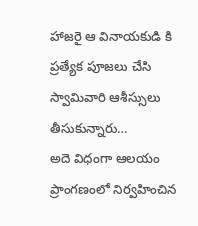హాజరై ఆ వినాయకుడి కి ప్రత్యేక పూజలు చేసి స్వామివారి ఆశీస్సులు తీసుకున్నారు…
అదె విధంగా ఆలయం ప్రాంగణంలో నిర్వహించిన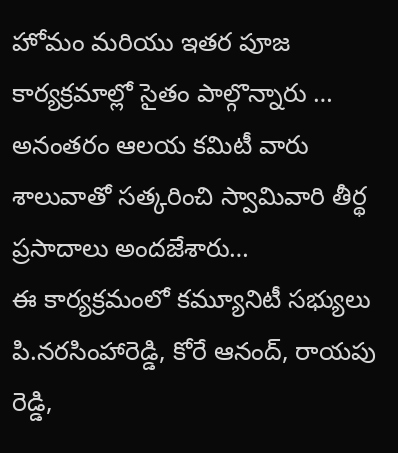హోమం మరియు ఇతర పూజ కార్యక్రమాల్లో సైతం పాల్గొన్నారు …
అనంతరం ఆలయ కమిటీ వారు శాలువాతో సత్కరించి స్వామివారి తీర్థ ప్రసాదాలు అందజేశారు…
ఈ కార్యక్రమంలో కమ్యూనిటీ సభ్యులు పి.నరసింహారెడ్డి, కోరే ఆనంద్, రాయపు రెడ్డి,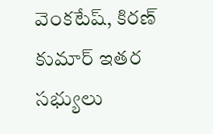వెంకటేష్, కిరణ్ కుమార్ ఇతర సభ్యులు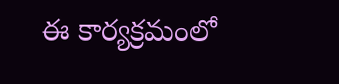ఈ కార్యక్రమంలో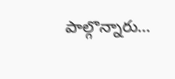పాల్గొన్నారు…